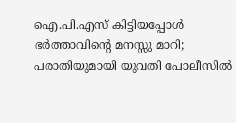ഐ.പി.എസ് കിട്ടിയപ്പോള്‍ ഭര്‍ത്താവിന്റെ മനസ്സു മാറി; പരാതിയുമായി യുവതി പോലീസില്‍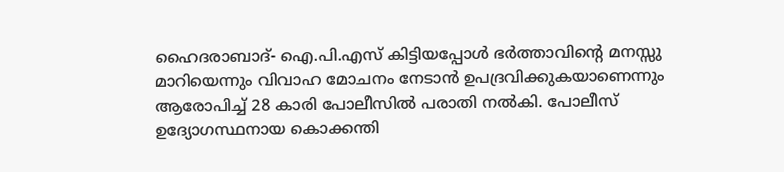ഹൈദരാബാദ്- ഐ.പി.എസ് കിട്ടിയപ്പോള്‍ ഭര്‍ത്താവിന്റെ മനസ്സു മാറിയെന്നും വിവാഹ മോചനം നേടാന്‍ ഉപദ്രവിക്കുകയാണെന്നും ആരോപിച്ച് 28 കാരി പോലീസില്‍ പരാതി നല്‍കി. പോലീസ് ഉദ്യോഗസ്ഥനായ കൊക്കന്തി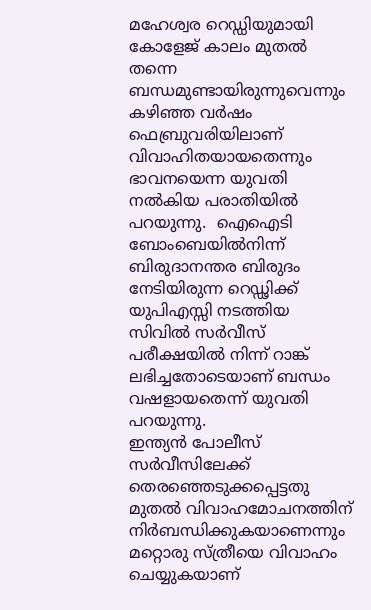മഹേശ്വര റെഡ്ഡിയുമായി കോളേജ് കാലം മുതല്‍ തന്നെ ബന്ധമുണ്ടായിരുന്നുവെന്നും കഴിഞ്ഞ വര്‍ഷം ഫെബ്രുവരിയിലാണ് വിവാഹിതയായതെന്നും ഭാവനയെന്ന യുവതി നല്‍കിയ പരാതിയില്‍ പറയുന്നു.  ഐഐടി ബോംബെയില്‍നിന്ന് ബിരുദാനന്തര ബിരുദം നേടിയിരുന്ന റെഡ്ഢിക്ക് യുപിഎസ്സി നടത്തിയ സിവില്‍ സര്‍വീസ് പരീക്ഷയില്‍ നിന്ന് റാങ്ക് ലഭിച്ചതോടെയാണ് ബന്ധം വഷളായതെന്ന് യുവതി പറയുന്നു.
ഇന്ത്യന്‍ പോലീസ് സര്‍വീസിലേക്ക് തെരഞ്ഞെടുക്കപ്പെട്ടതു മുതല്‍ വിവാഹമോചനത്തിന് നിര്‍ബന്ധിക്കുകയാണെന്നും മറ്റൊരു സ്ത്രീയെ വിവാഹം ചെയ്യുകയാണ്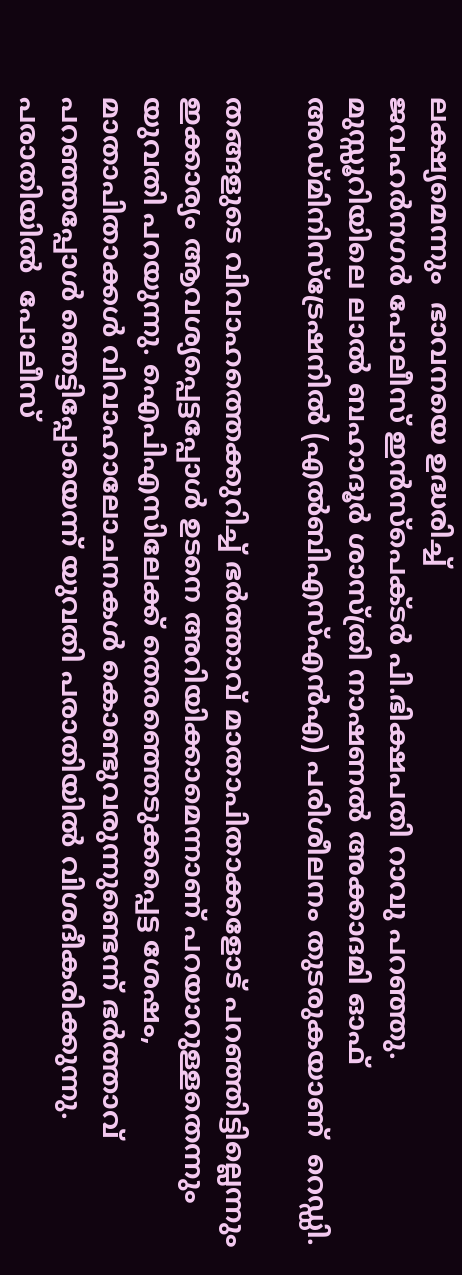ലക്ഷ്യമെന്നും  ഭാവനയെ ഉദ്ധരിച്ച്
ജവഹര്‍നഗര്‍ പോലീസ് ഇന്‍സ്‌പെക്ടര്‍ പി.ഭിക്ഷപതി റാവു പറഞ്ഞു.
മുസ്സൂറിയിലെ ലാല്‍ ബഹാദൂര്‍ ശാസ്ത്രി നാഷണല്‍ അക്കാദമി ഓഫ് അഡ്മിനിസ്‌ട്രേഷനില്‍ (എല്‍ബിഎസ്എന്‍എ) പരിശീലനം തുടരുകയാണ്  റെഡ്ഡി.

തങ്ങളുടെ വിവാഹത്തെക്കുറിച്ച് ഭര്‍ത്താവ് മാതാപിതാക്കളോട് പറഞ്ഞിട്ടില്ലെന്നും ഇക്കാര്യം ആവശ്യപ്പെട്ടപ്പോള്‍ ഉടനെ അറിയിക്കാമെന്നാണ് പറയാറുള്ളതെന്നും യുവതി പറയുന്നു. ഐപിഎസിലേക്ക് തെരഞ്ഞെടുക്കപ്പെട്ട ശേഷം, മാതാപിതാക്കള്‍ വിവാഹാലോചനകള്‍ കൊണ്ടുവരുന്നുണ്ടെന്ന് ഭര്‍ത്താവ് പറഞ്ഞപ്പോള്‍ ഞെട്ടിപ്പോയെന്ന് യുവതി പരാതിയില്‍ വിശദീകരിക്കുന്നു.  പരാതിയില്‍  പോലീസ്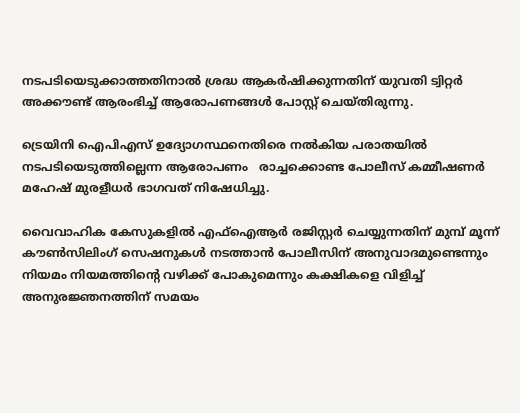നടപടിയെടുക്കാത്തതിനാല്‍ ശ്രദ്ധ ആകര്‍ഷിക്കുന്നതിന് യുവതി ട്വിറ്റര്‍ അക്കൗണ്ട് ആരംഭിച്ച് ആരോപണങ്ങള്‍ പോസ്റ്റ് ചെയ്തിരുന്നു.

ട്രെയിനി ഐപിഎസ് ഉദ്യോഗസ്ഥനെതിരെ നല്‍കിയ പരാതയില്‍ നടപടിയെടുത്തില്ലെന്ന ആരോപണം   രാച്ചക്കൊണ്ട പോലീസ് കമ്മീഷണര്‍ മഹേഷ് മുരളീധര്‍ ഭാഗവത് നിഷേധിച്ചു.

വൈവാഹിക കേസുകളില്‍ എഫ്ഐആര്‍ രജിസ്റ്റര്‍ ചെയ്യുന്നതിന് മുമ്പ് മൂന്ന് കൗണ്‍സിലിംഗ് സെഷനുകള്‍ നടത്താന്‍ പോലീസിന് അനുവാദമുണ്ടെന്നും നിയമം നിയമത്തിന്റെ വഴിക്ക് പോകുമെന്നും കക്ഷികളെ വിളിച്ച് അനുരജ്ഞനത്തിന് സമയം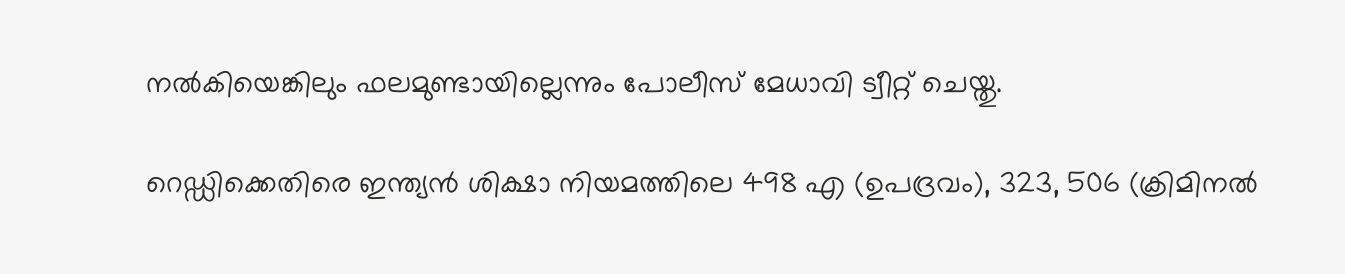നല്‍കിയെങ്കിലും ഫലമുണ്ടായില്ലെന്നും പോലീസ് മേധാവി ട്വീറ്റ് ചെയ്തു.

റെഡ്ഡിക്കെതിരെ ഇന്ത്യന്‍ ശിക്ഷാ നിയമത്തിലെ 498 എ (ഉപദ്രവം), 323, 506 (ക്രിമിനല്‍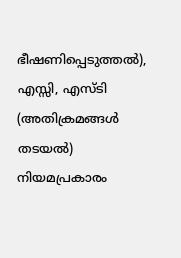ഭീഷണിപ്പെടുത്തല്‍), എസ്സി, എസ്ടി (അതിക്രമങ്ങള്‍ തടയല്‍) നിയമപ്രകാരം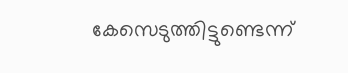കേസെടുത്തിട്ടുണ്ടെന്ന്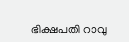ഭിക്ഷപതി റാവു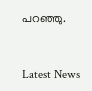പറഞ്ഞു.



Latest News